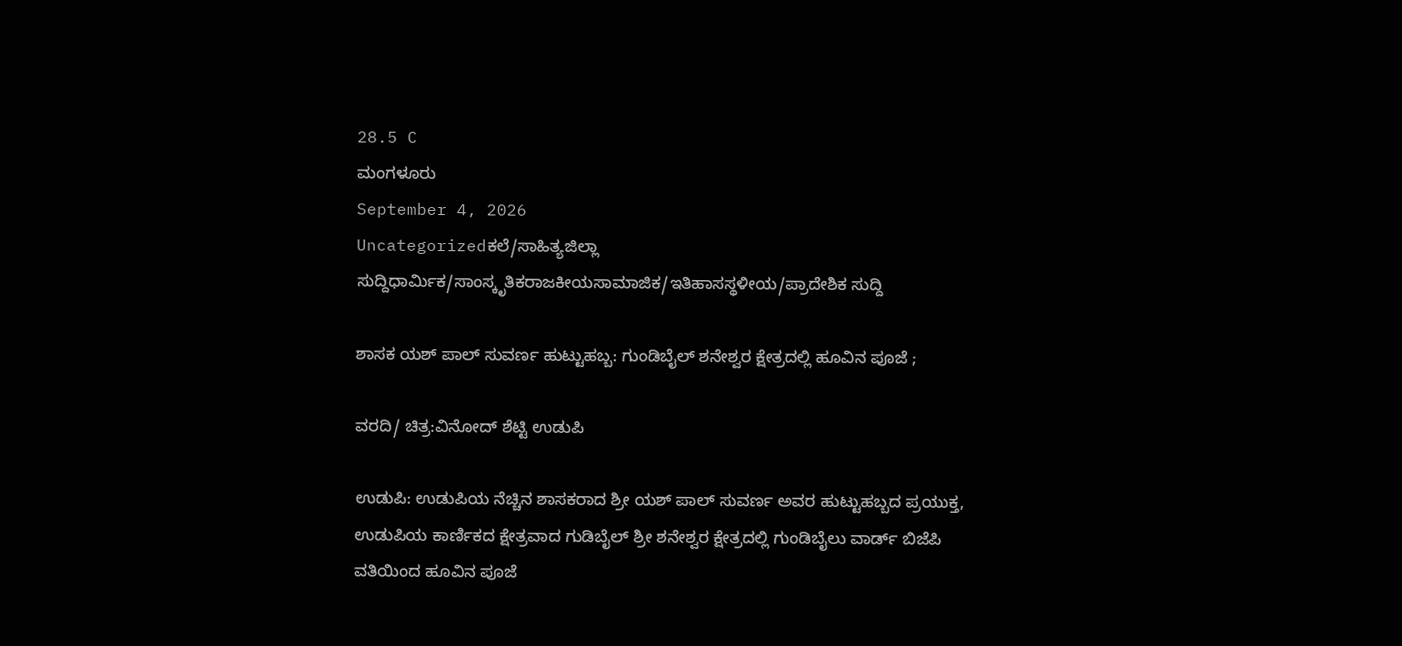28.5 C
ಮಂಗಳೂರು
September 4, 2026
Uncategorizedಕಲೆ/ಸಾಹಿತ್ಯಜಿಲ್ಲಾ ಸುದ್ದಿಧಾರ್ಮಿಕ/ಸಾಂಸ್ಕೃತಿಕರಾಜಕೀಯಸಾಮಾಜಿಕ/ಇತಿಹಾಸಸ್ಥಳೀಯ/ಪ್ರಾದೇಶಿಕ ಸುದ್ದಿ

ಶಾಸಕ ಯಶ್ ಪಾಲ್ ಸುವರ್ಣ ಹುಟ್ಟುಹಬ್ಬ: ಗುಂಡಿಬೈಲ್ ಶನೇಶ್ವರ ಕ್ಷೇತ್ರದಲ್ಲಿ ಹೂವಿನ ಪೂಜೆ ;

ವರದಿ/ ಚಿತ್ರ:ವಿನೋದ್ ಶೆಟ್ಟಿ ಉಡುಪಿ

ಉಡುಪಿ: ಉಡುಪಿಯ ನೆಚ್ಚಿನ ಶಾಸಕರಾದ ಶ್ರೀ ಯಶ್ ಪಾಲ್ ಸುವರ್ಣ ಅವರ ಹುಟ್ಟುಹಬ್ಬದ ಪ್ರಯುಕ್ತ, ಉಡುಪಿಯ ಕಾರ್ಣಿಕದ ಕ್ಷೇತ್ರವಾದ ಗುಡಿಬೈಲ್ ಶ್ರೀ ಶನೇಶ್ವರ ಕ್ಷೇತ್ರದಲ್ಲಿ ಗುಂಡಿಬೈಲು ವಾರ್ಡ್ ಬಿಜೆಪಿ ವತಿಯಿಂದ ಹೂವಿನ ಪೂಜೆ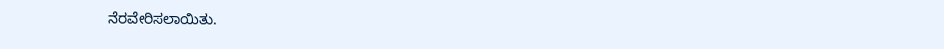ನೆರವೇರಿಸಲಾಯಿತು.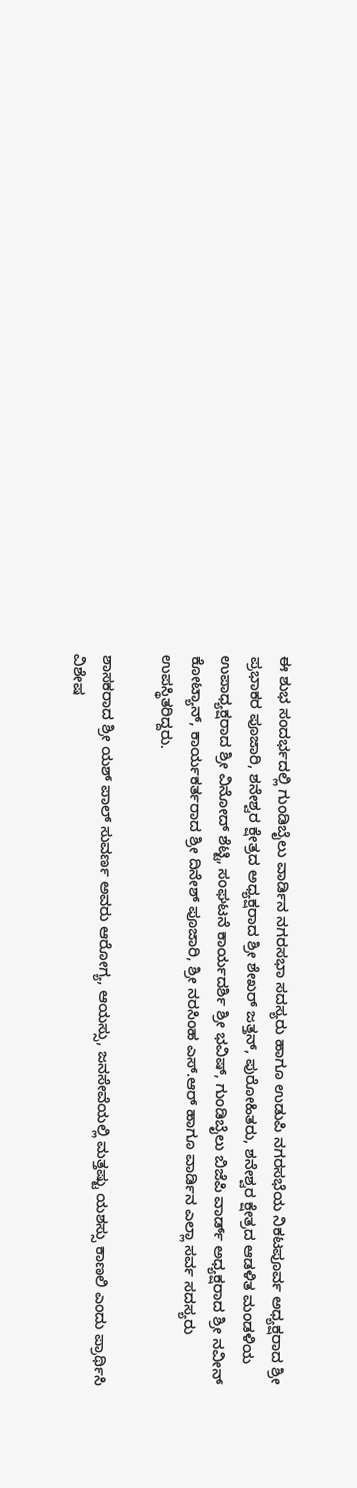ಈ ಶುಭ ಸಂದರ್ಭದಲ್ಲಿ ಗುಂಡಿಬೈಲು ವಾರ್ಡಿನ ನಗರಸಭಾ ಸದಸ್ಯರು ಹಾಗೂ ಉಡುಪಿ ನಗರಸಭೆಯ ನಿಕಟಪೂರ್ವ ಅಧ್ಯಕ್ಷರಾದ ಶ್ರೀ ಪ್ರಭಾಕರ ಪೂಜಾರಿ, ಶನೇಶ್ವರ ಕ್ಷೇತ್ರದ ಅಧ್ಯಕ್ಷರಾದ ಶ್ರೀ ಶೇಖರ್ ಜತ್ತನ್, ಪುರೋಹಿತರು, ಶನೇಶ್ವರ ಕ್ಷೇತ್ರದ ಆಡಳಿತ ಮಂಡಳಿಯ ಉಪಾಧ್ಯಕ್ಷರಾದ ಶ್ರೀ ವಿನೋದ್ ಶೆಟ್ಟಿ, ಸಂಘಟನೆ ಕಾರ್ಯದರ್ಶಿ ಶ್ರೀ ಭವಿಷ್, ಗುಂಡಿಬೈಲು ಬಿಜೆಪಿ ವಾರ್ಡ್ ಅಧ್ಯಕ್ಷರಾದ ಶ್ರೀ ನವೀನ್ ಕೋಟ್ಯಾನ್, ಕಾರ್ಯಕರ್ತರಾದ ಶ್ರೀ ದಿನೇಶ್ ಪೂಜಾರಿ, ಶ್ರೀ ನರಸಿಂಹ ಎಸ್.ಆರ್ ಹಾಗೂ ವಾರ್ಡಿನ ಎಲ್ಲಾ ಸರ್ವ ಸದಸ್ಯರು ಉಪಸ್ಥಿತರಿದ್ದರು.

ಶಾಸಕರಾದ ಶ್ರೀ ಯಶ್ ಪಾಲ್ ಸುವರ್ಣ ಅವರು ಆರೋಗ್ಯ, ಆಯಸ್ಸು, ಜನಸೇವೆಯಲ್ಲಿ ಮತ್ತಷ್ಟು ಯಶಸ್ಸು ಕಾಣಲಿ ಎಂದು ಪ್ರಾರ್ಥಿಸಿ ವಿಶೇಷ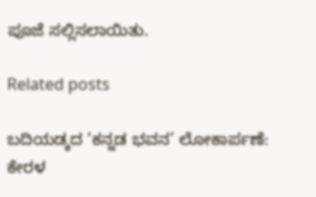ಪೂಜೆ ಸಲ್ಲಿಸಲಾಯಿತು.

Related posts

ಬದಿಯಡ್ಕದ ‘ಕನ್ನಡ ಭವನ’ ಲೋಕಾರ್ಪಣೆ: ಕೇರಳ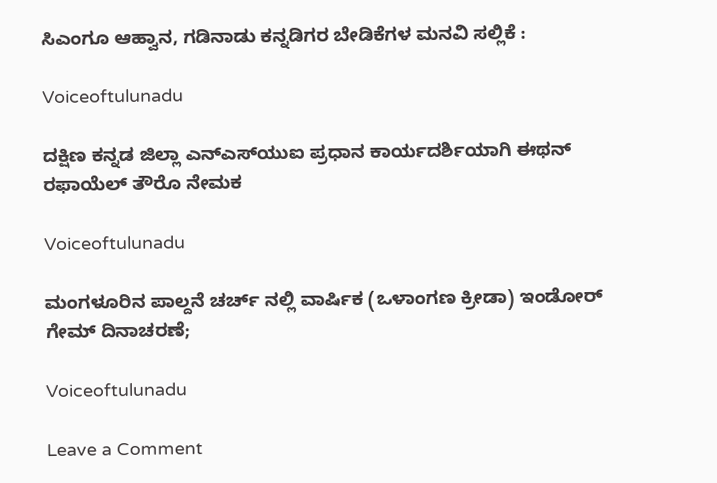ಸಿಎಂಗೂ ಆಹ್ವಾನ, ಗಡಿನಾಡು ಕನ್ನಡಿಗರ ಬೇಡಿಕೆಗಳ ಮನವಿ ಸಲ್ಲಿಕೆ :

Voiceoftulunadu

ದಕ್ಷಿಣ ಕನ್ನಡ ಜಿಲ್ಲಾ ಎನ್‌ಎಸ್‌ಯುಐ ಪ್ರಧಾನ ಕಾರ್ಯದರ್ಶಿಯಾಗಿ ಈಥನ್ ರಫಾಯೆಲ್ ತೌರೊ ನೇಮಕ

Voiceoftulunadu

ಮಂಗಳೂರಿನ ಪಾಲ್ದನೆ ಚರ್ಚ್ ನಲ್ಲಿ ವಾರ್ಷಿಕ (ಒಳಾಂಗಣ ಕ್ರೀಡಾ) ಇಂಡೋರ್ ಗೇಮ್ ದಿನಾಚರಣೆ;

Voiceoftulunadu

Leave a Comment